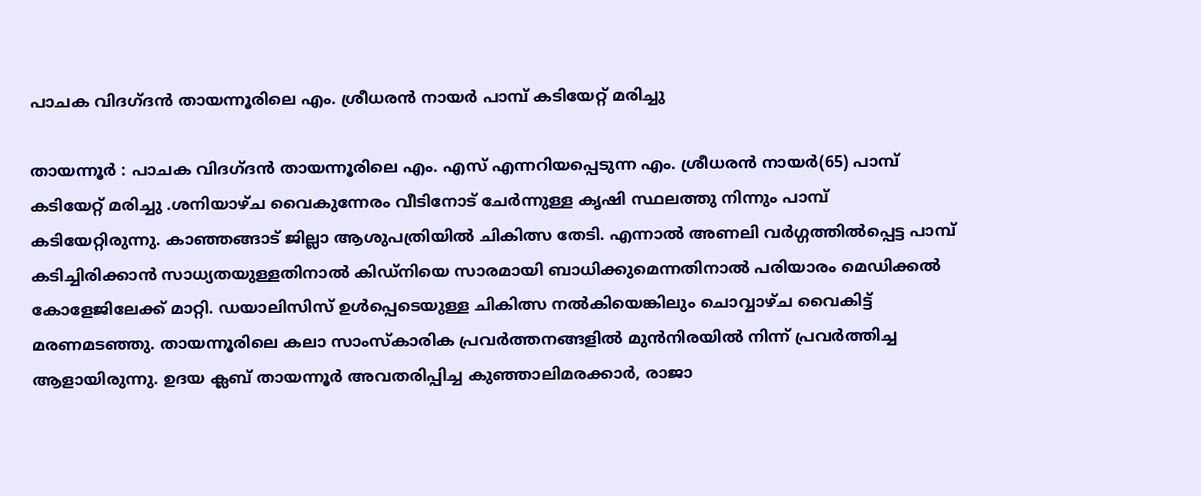പാചക വിദഗ്ദന്‍ തായന്നൂരിലെ എം. ശ്രീധരന്‍ നായര്‍ പാമ്പ് കടിയേറ്റ് മരിച്ചു

തായന്നൂര്‍ : പാചക വിദഗ്ദന്‍ തായന്നൂരിലെ എം. എസ് എന്നറിയപ്പെടുന്ന എം. ശ്രീധരന്‍ നായര്‍(65) പാമ്പ് കടിയേറ്റ് മരിച്ചു .ശനിയാഴ്ച വൈകുന്നേരം വീടിനോട് ചേര്‍ന്നുള്ള കൃഷി സ്ഥലത്തു നിന്നും പാമ്പ് കടിയേറ്റിരുന്നു. കാഞ്ഞങ്ങാട് ജില്ലാ ആശുപത്രിയില്‍ ചികിത്സ തേടി. എന്നാല്‍ അണലി വര്‍ഗ്ഗത്തില്‍പ്പെട്ട പാമ്പ് കടിച്ചിരിക്കാന്‍ സാധ്യതയുള്ളതിനാല്‍ കിഡ്നിയെ സാരമായി ബാധിക്കുമെന്നതിനാല്‍ പരിയാരം മെഡിക്കല്‍ കോളേജിലേക്ക് മാറ്റി. ഡയാലിസിസ് ഉള്‍പ്പെടെയുള്ള ചികിത്സ നല്‍കിയെങ്കിലും ചൊവ്വാഴ്ച വൈകിട്ട് മരണമടഞ്ഞു. തായന്നൂരിലെ കലാ സാംസ്‌കാരിക പ്രവര്‍ത്തനങ്ങളില്‍ മുന്‍നിരയില്‍ നിന്ന് പ്രവര്‍ത്തിച്ച ആളായിരുന്നു. ഉദയ ക്ലബ് തായന്നൂര്‍ അവതരിപ്പിച്ച കുഞ്ഞാലിമരക്കാര്‍, രാജാ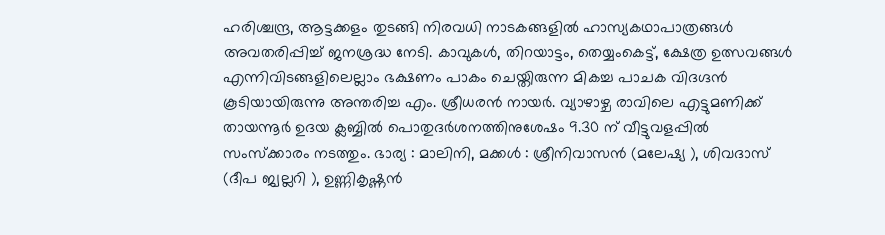ഹരിശ്ചന്ദ്ര, ആട്ടക്കളം തുടങ്ങി നിരവധി നാടകങ്ങളില്‍ ഹാസ്യകഥാപാത്രങ്ങള്‍ അവതരിപ്പിച്ച് ജനശ്രദ്ധ നേടി. കാവുകള്‍, തിറയാട്ടം, തെയ്യംകെട്ട്, ക്ഷേത്ര ഉത്സവങ്ങള്‍ എന്നിവിടങ്ങളിലെല്ലാം ഭക്ഷണം പാകം ചെയ്തിരുന്ന മികച്ച പാചക വിദഗ്ദന്‍ കൂടിയായിരുന്നു അന്തരിച്ച എം. ശ്രീധരന്‍ നായര്‍. വ്യാഴാഴ്ച രാവിലെ എട്ടുമണിക്ക് തായന്നൂര്‍ ഉദയ ക്ലബ്ബില്‍ പൊതുദര്‍ശനത്തിനുശേഷം 9.30 ന് വീട്ടുവളപ്പില്‍ സംസ്‌ക്കാരം നടത്തും. ഭാര്യ : മാലിനി, മക്കള്‍ : ശ്രീനിവാസന്‍ (മലേഷ്യ ), ശിവദാസ് (ദീപ ജ്വല്ലറി ), ഉണ്ണികൃഷ്ണന്‍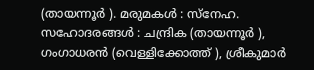(തായന്നൂര്‍ ). മരുമകള്‍ : സ്‌നേഹ. സഹോദരങ്ങള്‍ : ചന്ദ്രിക (തായന്നൂര്‍ ), ഗംഗാധരന്‍ (വെള്ളിക്കോത്ത് ), ശ്രീകുമാര്‍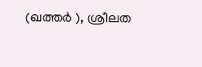(ഖത്തര്‍ ), ശ്രീലത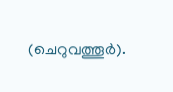(ചെറുവത്തൂര്‍).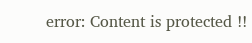error: Content is protected !!